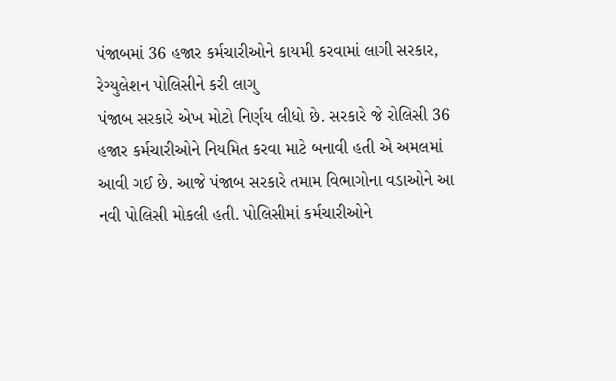પંજાબમાં 36 હજાર કર્મચારીઓને કાયમી કરવામાં લાગી સરકાર, રેગ્યુલેશન પોલિસીને કરી લાગુ
પંજાબ સરકારે એખ મોટો નિર્ણય લીધો છે. સરકારે જે રોલિસી 36 હજાર કર્મચારીઓને નિયમિત કરવા માટે બનાવી હતી એ અમલમાં આવી ગઈ છે. આજે પંજાબ સરકારે તમામ વિભાગોના વડાઓને આ નવી પોલિસી મોકલી હતી. પોલિસીમાં કર્મચારીઓને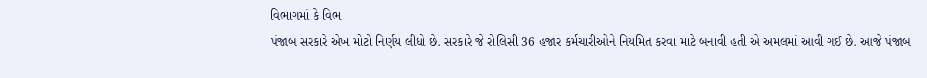વિભાગમાં કે વિભ
પંજાબ સરકારે એખ મોટો નિર્ણય લીધો છે. સરકારે જે રોલિસી 36 હજાર કર્મચારીઓને નિયમિત કરવા માટે બનાવી હતી એ અમલમાં આવી ગઈ છે. આજે પંજાબ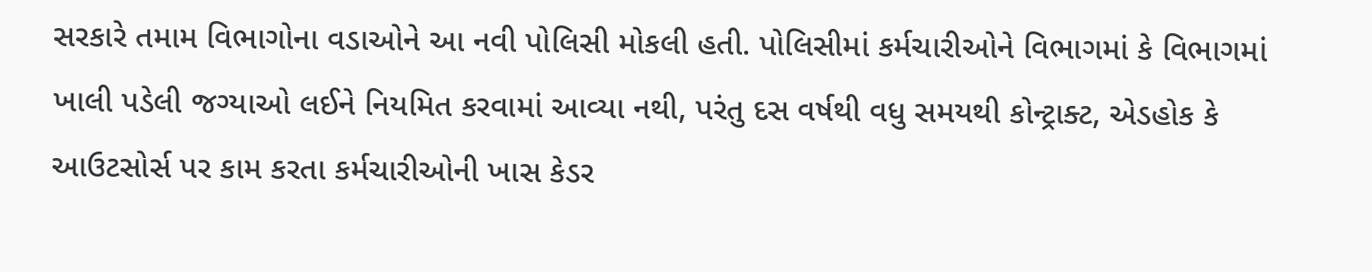સરકારે તમામ વિભાગોના વડાઓને આ નવી પોલિસી મોકલી હતી. પોલિસીમાં કર્મચારીઓને વિભાગમાં કે વિભાગમાં ખાલી પડેલી જગ્યાઓ લઈને નિયમિત કરવામાં આવ્યા નથી, પરંતુ દસ વર્ષથી વધુ સમયથી કોન્ટ્રાક્ટ, એડહોક કે આઉટસોર્સ પર કામ કરતા કર્મચારીઓની ખાસ કેડર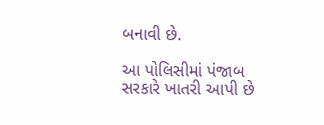બનાવી છે.

આ પોલિસીમાં પંજાબ સરકારે ખાતરી આપી છે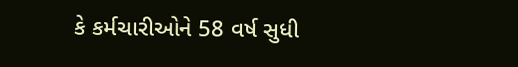કે કર્મચારીઓને 58 વર્ષ સુધી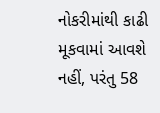નોકરીમાંથી કાઢી મૂકવામાં આવશે નહીં, પરંતુ 58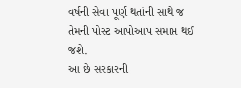વર્ષની સેવા પૂર્ણ થતાંની સાથે જ તેમની પોસ્ટ આપોઆપ સમાપ્ત થઈ જશે.
આ છે સરકારની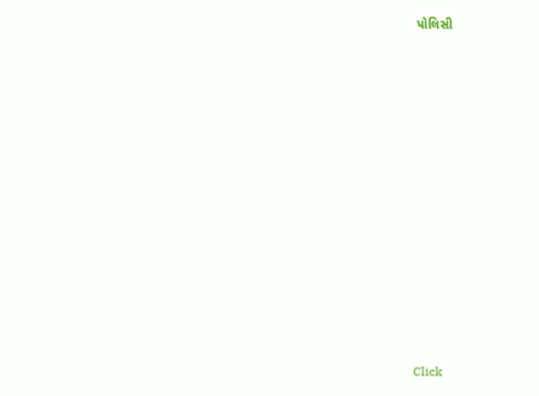પોલિસી













Click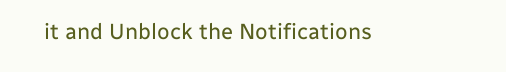it and Unblock the Notifications